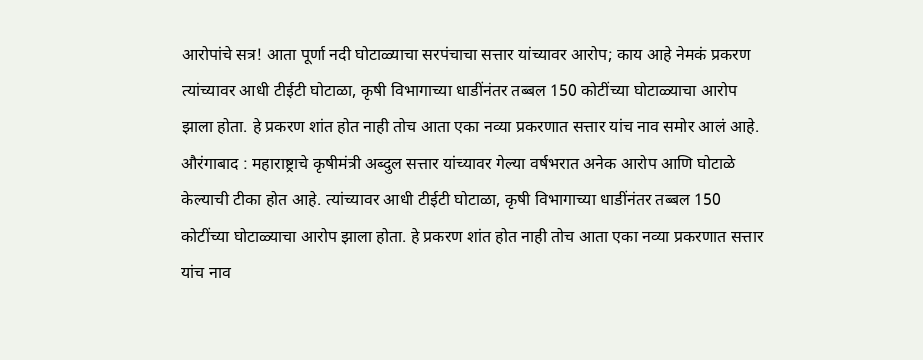आरोपांचे सत्र! आता पूर्णा नदी घोटाळ्याचा सरपंचाचा सत्तार यांच्यावर आरोप; काय आहे नेमकं प्रकरण
त्यांच्यावर आधी टीईटी घोटाळा, कृषी विभागाच्या धाडींनंतर तब्बल 150 कोटींच्या घोटाळ्याचा आरोप झाला होता. हे प्रकरण शांत होत नाही तोच आता एका नव्या प्रकरणात सत्तार यांच नाव समोर आलं आहे.
औरंगाबाद : महाराष्ट्राचे कृषीमंत्री अब्दुल सत्तार यांच्यावर गेल्या वर्षभरात अनेक आरोप आणि घोटाळे केल्याची टीका होत आहे. त्यांच्यावर आधी टीईटी घोटाळा, कृषी विभागाच्या धाडींनंतर तब्बल 150 कोटींच्या घोटाळ्याचा आरोप झाला होता. हे प्रकरण शांत होत नाही तोच आता एका नव्या प्रकरणात सत्तार यांच नाव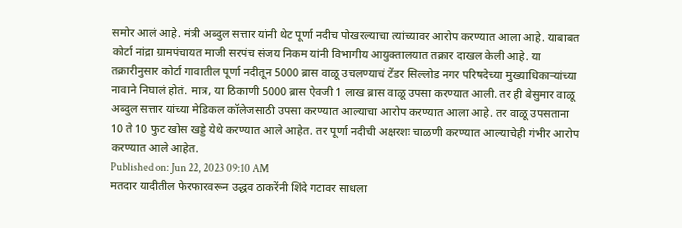समोर आलं आहे. मंत्री अब्दुल सत्तार यांनी थेट पूर्णा नदीच पोखरल्याचा त्यांच्यावर आरोप करण्यात आला आहे. याबाबत कोर्टा नांद्रा ग्रामपंचायत माजी सरपंच संजय निकम यांनी विभागीय आयुक्तालयात तक्रार दाखल केली आहे. या तक्रारीनुसार कोर्टा गावातील पूर्णा नदीतून 5000 ब्रास वाळू उचलण्याचं टेंडर सिल्लोड नगर परिषदेच्या मुख्याधिकाऱ्यांच्या नावाने निघालं होतं. मात्र, या ठिकाणी 5000 ब्रास ऐवजी 1 लाख ब्रास वाळू उपसा करण्यात आली. तर ही बेसुमार वाळू अब्दुल सत्तार यांच्या मेडिकल कॉलेजसाठी उपसा करण्यात आल्याचा आरोप करण्यात आला आहे. तर वाळू उपसताना 10 ते 10 फुट खोस खड्डे येथे करण्यात आले आहेत. तर पूर्णा नदीची अक्षरशः चाळणी करण्यात आल्याचेही गंभीर आरोप करण्यात आले आहेत.
Published on: Jun 22, 2023 09:10 AM
मतदार यादीतील फेरफारवरून उद्धव ठाकरेंनी शिंदे गटावर साधला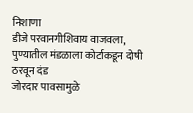निशाणा
डीजे परवानगीशिवाय वाजवला, पुण्यातील मंडळाला कोर्टाकडून दोषी ठरवून दंड
जोरदार पावसामुळे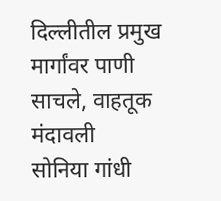दिल्लीतील प्रमुख मार्गांवर पाणी साचले, वाहतूक मंदावली
सोनिया गांधी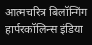आत्मचरित्र बिलॉन्गिंग हार्परकॉलिन्स इंडिया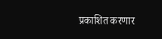प्रकाशित करणार